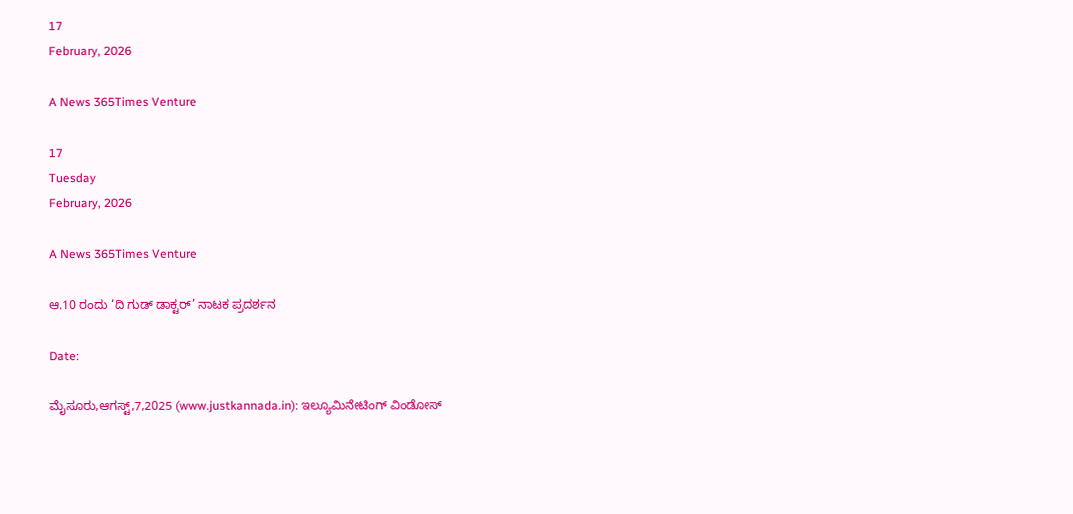17
February, 2026

A News 365Times Venture

17
Tuesday
February, 2026

A News 365Times Venture

ಆ.10 ರಂದು ‘ದಿ ಗುಡ್ ಡಾಕ್ಟರ್’ ನಾಟಕ ಪ್ರದರ್ಶನ

Date:

ಮೈಸೂರು,ಆಗಸ್ಟ್,7,2025 (www.justkannada.in): ಇಲ್ಯೂಮಿನೇಟಿಂಗ್ ವಿಂಡೋಸ್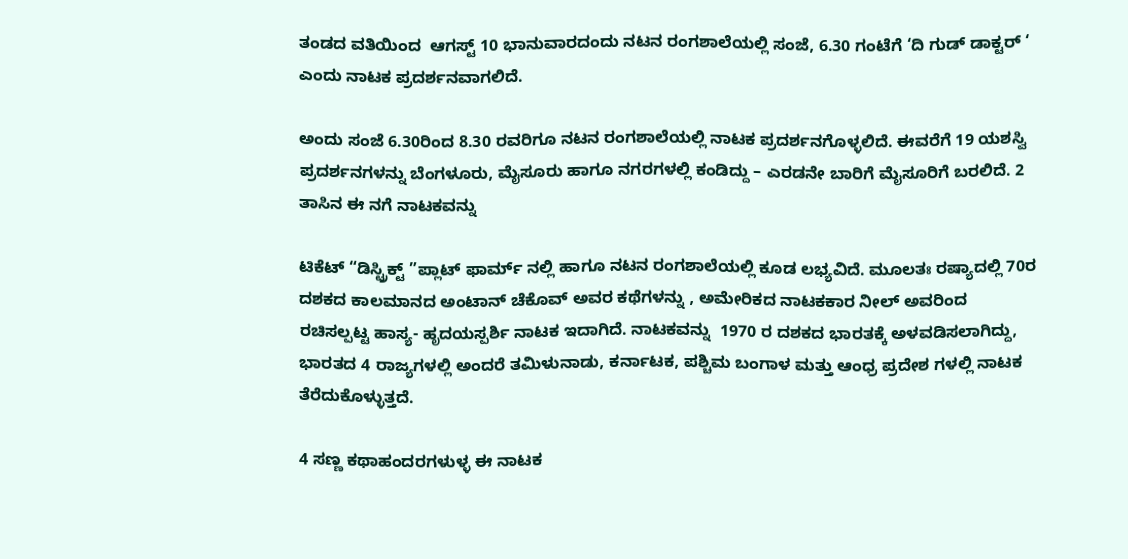ತಂಡದ ವತಿಯಿಂದ  ಆಗಸ್ಟ್ 10 ಭಾನುವಾರದಂದು ನಟನ ರಂಗಶಾಲೆಯಲ್ಲಿ ಸಂಜೆ, 6.30 ಗಂಟೆಗೆ ‘ದಿ ಗುಡ್ ಡಾಕ್ಟರ್ ‘ ಎಂದು ನಾಟಕ ಪ್ರದರ್ಶನವಾಗಲಿದೆ.

ಅಂದು ಸಂಜೆ 6.30ರಿಂದ 8.30 ರವರಿಗೂ ನಟನ ರಂಗಶಾಲೆಯಲ್ಲಿ ನಾಟಕ ಪ್ರದರ್ಶನಗೊಳ್ಳಲಿದೆ. ಈವರೆಗೆ 19 ಯಶಸ್ವಿ ಪ್ರದರ್ಶನಗಳನ್ನು ಬೆಂಗಳೂರು, ಮೈಸೂರು ಹಾಗೂ ನಗರಗಳಲ್ಲಿ ಕಂಡಿದ್ದು – ಎರಡನೇ ಬಾರಿಗೆ ಮೈಸೂರಿಗೆ ಬರಲಿದೆ. 2 ತಾಸಿನ ಈ ನಗೆ ನಾಟಕವನ್ನು

ಟಿಕೆಟ್ “ಡಿಸ್ಟ್ರಿಕ್ಟ್ ”ಪ್ಲಾಟ್ ಫಾರ್ಮ್ ನಲ್ಲಿ ಹಾಗೂ ನಟನ ರಂಗಶಾಲೆಯಲ್ಲಿ ಕೂಡ ಲಭ್ಯವಿದೆ. ಮೂಲತಃ ರಷ್ಯಾದಲ್ಲಿ 70ರ ದಶಕದ ಕಾಲಮಾನದ ಅಂಟಾನ್ ಚೆಕೊವ್ ಅವರ ಕಥೆಗಳನ್ನು , ಅಮೇರಿಕದ ನಾಟಕಕಾರ ನೀಲ್ ಅವರಿಂದ ರಚಿಸಲ್ಪಟ್ಟ ಹಾಸ್ಯ- ಹೃದಯಸ್ಪರ್ಶಿ ನಾಟಕ ಇದಾಗಿದೆ. ನಾಟಕವನ್ನು  1970 ರ ದಶಕದ ಭಾರತಕ್ಕೆ ಅಳವಡಿಸಲಾಗಿದ್ದು, ಭಾರತದ 4 ರಾಜ್ಯಗಳಲ್ಲಿ ಅಂದರೆ ತಮಿಳುನಾಡು, ಕರ್ನಾಟಕ, ಪಶ್ಚಿಮ ಬಂಗಾಳ ಮತ್ತು ಆಂಧ್ರ ಪ್ರದೇಶ ಗಳಲ್ಲಿ ನಾಟಕ ತೆರೆದುಕೊಳ್ಳುತ್ತದೆ.

4 ಸಣ್ಣ ಕಥಾಹಂದರಗಳುಳ್ಳ ಈ ನಾಟಕ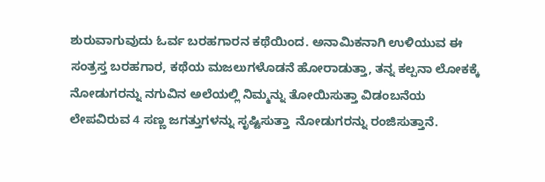ಶುರುವಾಗುವುದು ಓರ್ವ ಬರಹಗಾರನ ಕಥೆಯಿಂದ. ಅನಾಮಿಕನಾಗಿ ಉಳಿಯುವ ಈ ಸಂತ್ರಸ್ತ ಬರಹಗಾರ, ಕಥೆಯ ಮಜಲುಗಳೊಡನೆ ಹೋರಾಡುತ್ತಾ, ತನ್ನ ಕಲ್ಪನಾ ಲೋಕಕ್ಕೆ ನೋಡುಗರನ್ನು ನಗುವಿನ ಅಲೆಯಲ್ಲಿ ನಿಮ್ಮನ್ನು ತೋಯಿಸುತ್ತಾ ವಿಡಂಬನೆಯ ಲೇಪವಿರುವ 4 ಸಣ್ಣ ಜಗತ್ತುಗಳನ್ನು ಸೃಷ್ಟಿಸುತ್ತಾ  ನೋಡುಗರನ್ನು ರಂಜಿಸುತ್ತಾನೆ.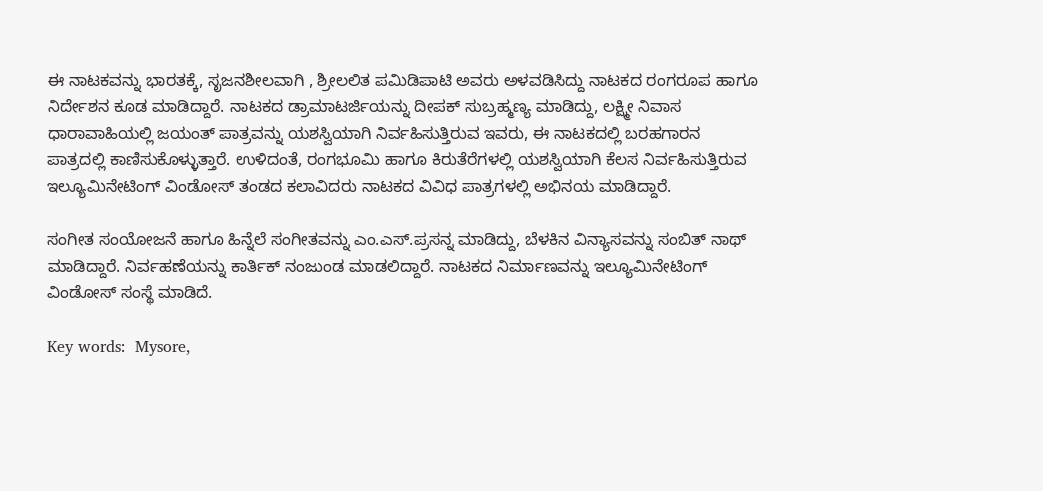ಈ ನಾಟಕವನ್ನು ಭಾರತಕ್ಕೆ, ಸೃಜನಶೀಲವಾಗಿ , ಶ್ರೀಲಲಿತ ಪಮಿಡಿಪಾಟಿ ಅವರು ಅಳವಡಿಸಿದ್ದು ನಾಟಕದ ರಂಗರೂಪ ಹಾಗೂ ನಿರ್ದೇಶನ ಕೂಡ ಮಾಡಿದ್ದಾರೆ. ನಾಟಕದ ಡ್ರಾಮಾಟರ್ಜಿಯನ್ನು ದೀಪಕ್ ಸುಬ್ರಹ್ಮಣ್ಯ ಮಾಡಿದ್ದು, ಲಕ್ಷ್ಮೀ ನಿವಾಸ ಧಾರಾವಾಹಿಯಲ್ಲಿ ಜಯಂತ್ ಪಾತ್ರವನ್ನು ಯಶಸ್ವಿಯಾಗಿ ನಿರ್ವಹಿಸುತ್ತಿರುವ ಇವರು, ಈ ನಾಟಕದಲ್ಲಿ ಬರಹಗಾರನ ಪಾತ್ರದಲ್ಲಿ ಕಾಣಿಸುಕೊಳ್ಳುತ್ತಾರೆ. ಉಳಿದಂತೆ, ರಂಗಭೂಮಿ ಹಾಗೂ ಕಿರುತೆರೆಗಳಲ್ಲಿ ಯಶಸ್ವಿಯಾಗಿ ಕೆಲಸ ನಿರ್ವಹಿಸುತ್ತಿರುವ ಇಲ್ಯೂಮಿನೇಟಿಂಗ್ ವಿಂಡೋಸ್ ತಂಡದ ಕಲಾವಿದರು ನಾಟಕದ ವಿವಿಧ ಪಾತ್ರಗಳಲ್ಲಿ ಅಭಿನಯ ಮಾಡಿದ್ದಾರೆ.

ಸಂಗೀತ ಸಂಯೋಜನೆ ಹಾಗೂ ಹಿನ್ನೆಲೆ ಸಂಗೀತವನ್ನು ಎಂ.ಎಸ್.ಪ್ರಸನ್ನ ಮಾಡಿದ್ದು, ಬೆಳಕಿನ ವಿನ್ಯಾಸವನ್ನು ಸಂಬಿತ್ ನಾಥ್ ಮಾಡಿದ್ದಾರೆ. ನಿರ್ವಹಣೆಯನ್ನು ಕಾರ್ತಿಕ್ ನಂಜುಂಡ ಮಾಡಲಿದ್ದಾರೆ. ನಾಟಕದ ನಿರ್ಮಾಣವನ್ನು ಇಲ್ಯೂಮಿನೇಟಿಂಗ್ ವಿಂಡೋಸ್ ಸಂಸ್ಥೆ ಮಾಡಿದೆ.

Key words:  Mysore,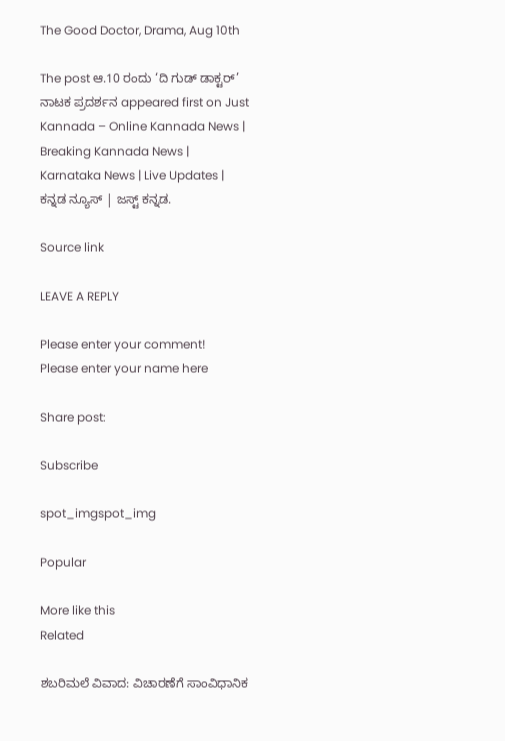The Good Doctor, Drama, Aug 10th

The post ಆ.10 ರಂದು ‘ದಿ ಗುಡ್ ಡಾಕ್ಟರ್’ ನಾಟಕ ಪ್ರದರ್ಶನ appeared first on Just Kannada – Online Kannada News | Breaking Kannada News | Karnataka News | Live Updates | ಕನ್ನಡ ನ್ಯೂಸ್ | ಜಸ್ಟ್ ಕನ್ನಡ.

Source link

LEAVE A REPLY

Please enter your comment!
Please enter your name here

Share post:

Subscribe

spot_imgspot_img

Popular

More like this
Related

ಶಬರಿಮಲೆ ವಿವಾದ: ವಿಚಾರಣೆಗೆ ಸಾಂವಿಧಾನಿಕ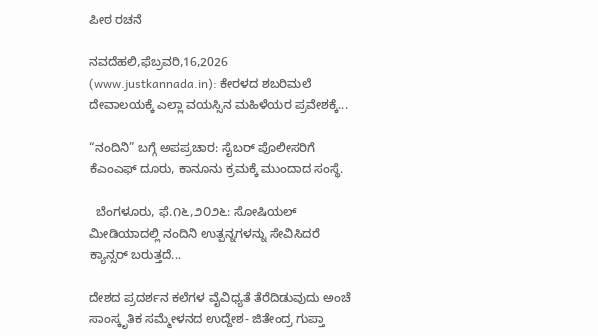ಪೀಠ ರಚನೆ

ನವದೆಹಲಿ,ಫೆಬ್ರವರಿ,16,2026 (www.justkannada.in): ಕೇರಳದ ಶಬರಿಮಲೆ ದೇವಾಲಯಕ್ಕೆ ಎಲ್ಲಾ ವಯಸ್ಸಿನ ಮಹಿಳೆಯರ ಪ್ರವೇಶಕ್ಕೆ...

“ನಂದಿನಿ” ಬಗ್ಗೆ ಅಪಪ್ರಚಾರ: ಸೈಬರ್ ಪೊಲೀಸರಿಗೆ ಕೆಎಂಎಫ್ ದೂರು, ಕಾನೂನು ಕ್ರಮಕ್ಕೆ ಮುಂದಾದ ಸಂಸ್ಥೆ.

  ಬೆಂಗಳೂರು, ಫೆ.೧೬,೨೦೨೬: ಸೋಷಿಯಲ್ ಮೀಡಿಯಾದಲ್ಲಿ ನಂದಿನಿ ಉತ್ಪನ್ನಗಳನ್ನು ಸೇವಿಸಿದರೆ ಕ್ಯಾನ್ಸರ್ ಬರುತ್ತದೆ...

ದೇಶದ ಪ್ರದರ್ಶನ ಕಲೆಗಳ ವೈವಿಧ್ಯತೆ ತೆರೆದಿಡುವುದು ಅಂಚೆ ಸಾಂಸ್ಕೃತಿಕ ಸಮ್ಮೇಳನದ ಉದ್ದೇಶ- ಜಿತೇಂದ್ರ ಗುಪ್ತಾ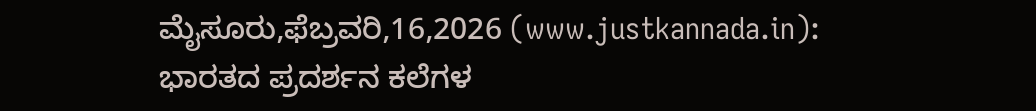ಮೈಸೂರು,ಫೆಬ್ರವರಿ,16,2026 (www.justkannada.in): ಭಾರತದ ಪ್ರದರ್ಶನ ಕಲೆಗಳ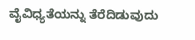ವೈವಿಧ್ಯತೆಯನ್ನು ತೆರೆದಿಡುವುದು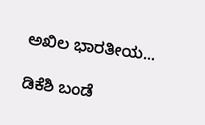ಅಖಿಲ ಭಾರತೀಯ...

ಡಿಕೆಶಿ ಬಂಡೆ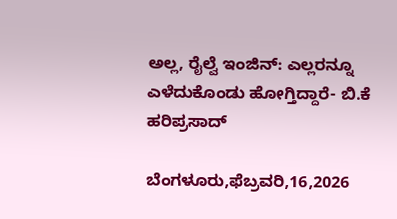ಅಲ್ಲ, ರೈಲ್ವೆ ಇಂಜಿನ್: ಎಲ್ಲರನ್ನೂ ಎಳೆದುಕೊಂಡು ಹೋಗ್ತಿದ್ದಾರೆ- ಬಿ.ಕೆ ಹರಿಪ್ರಸಾದ್

ಬೆಂಗಳೂರು,ಫೆಬ್ರವರಿ,16,2026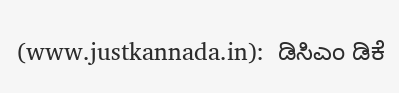(www.justkannada.in):  ಡಿಸಿಎಂ ಡಿಕೆ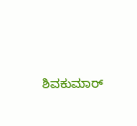ಶಿವಕುಮಾರ್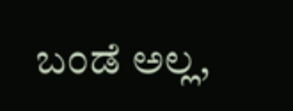ಬಂಡೆ ಅಲ್ಲ,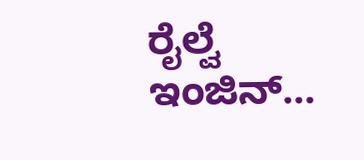ರೈಲ್ವೆ ಇಂಜಿನ್...